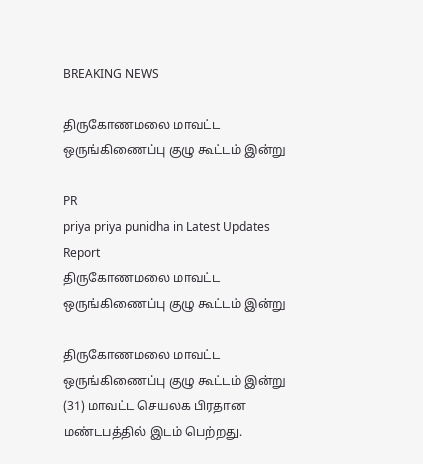BREAKING NEWS

திருகோணமலை மாவட்ட ஒருங்கிணைப்பு குழு கூட்டம் இன்று

PR
priya priya punidha in Latest Updates
Report
திருகோணமலை மாவட்ட ஒருங்கிணைப்பு குழு கூட்டம் இன்று

திருகோணமலை மாவட்ட ஒருங்கிணைப்பு குழு கூட்டம் இன்று (31) மாவட்ட செயலக பிரதான மண்டபத்தில் இடம் பெற்றது.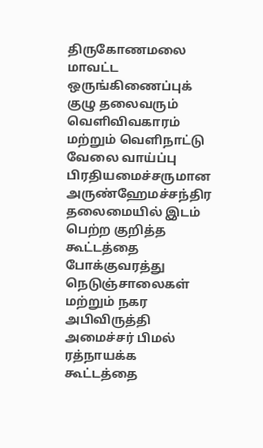திருகோணமலை மாவட்ட ஒருங்கிணைப்புக் குழு தலைவரும் வெளிவிவகாரம் மற்றும் வெளிநாட்டு வேலை வாய்ப்பு பிரதியமைச்சருமான அருண்ஹேமச்சந்திர தலைமையில் இடம் பெற்ற குறித்த கூட்டத்தை போக்குவரத்து நெடுஞ்சாலைகள் மற்றும் நகர அபிவிருத்தி அமைச்சர் பிமல் ரத்நாயக்க கூட்டத்தை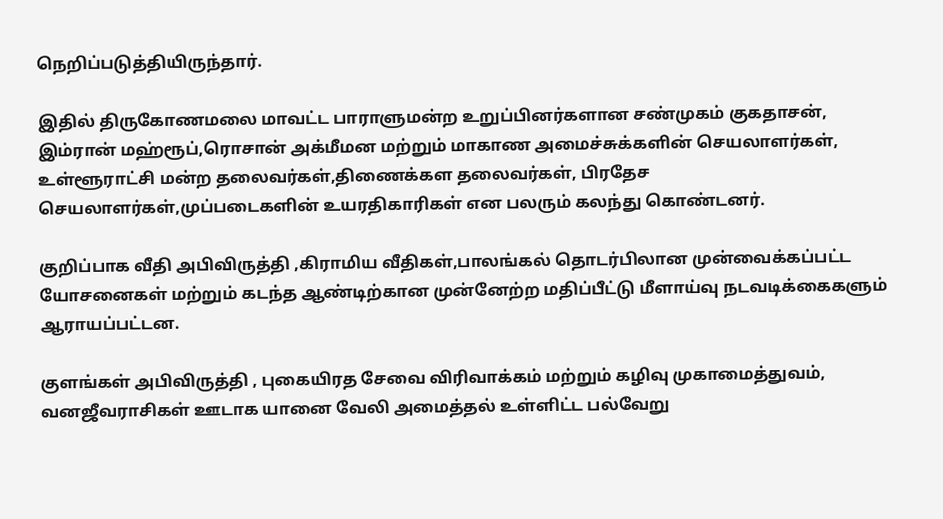நெறிப்படுத்தியிருந்தார்.

இதில் திருகோணமலை மாவட்ட பாராளுமன்ற உறுப்பினர்களான சண்முகம் குகதாசன், இம்ரான் மஹ்ரூப்,ரொசான் அக்மீமன மற்றும் மாகாண அமைச்சுக்களின் செயலாளர்கள், உள்ளூராட்சி மன்ற தலைவர்கள்,திணைக்கள தலைவர்கள், பிரதேச செயலாளர்கள்,முப்படைகளின் உயரதிகாரிகள் என பலரும் கலந்து கொண்டனர்.

குறிப்பாக வீதி அபிவிருத்தி ,கிராமிய வீதிகள்,பாலங்கல் தொடர்பிலான முன்வைக்கப்பட்ட யோசனைகள் மற்றும் கடந்த ஆண்டிற்கான முன்னேற்ற மதிப்பீட்டு மீளாய்வு நடவடிக்கைகளும் ஆராயப்பட்டன.

குளங்கள் அபிவிருத்தி , புகையிரத சேவை விரிவாக்கம் மற்றும் கழிவு முகாமைத்துவம், வனஜீவராசிகள் ஊடாக யானை வேலி அமைத்தல் உள்ளிட்ட பல்வேறு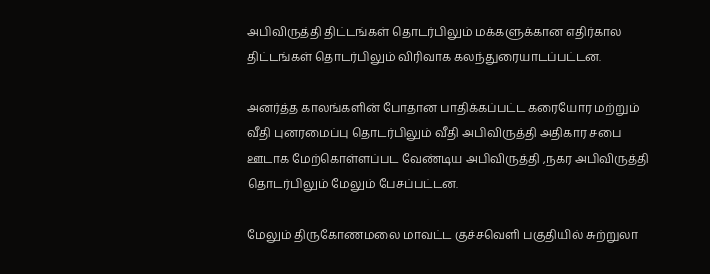அபிவிருத்தி திட்டங்கள் தொடர்பிலும் மக்களுக்கான எதிர்கால திட்டங்கள் தொடர்பிலும் விரிவாக கலந்துரையாடப்பட்டன.

அனர்த்த காலங்களின் போதான பாதிக்கப்பட்ட கரையோர மற்றும் வீதி புனரமைப்பு தொடர்பிலும் வீதி அபிவிருத்தி அதிகார சபை ஊடாக மேற்கொள்ளப்பட வேண்டிய அபிவிருத்தி ,நகர அபிவிருத்தி தொடர்பிலும் மேலும் பேசப்பட்டன.

மேலும் திருகோணமலை மாவட்ட குச்சவெளி பகுதியில் சுற்றுலா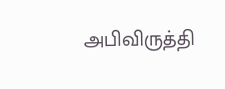அபிவிருத்தி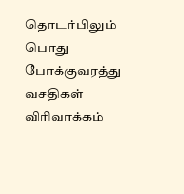தொடர்பிலும் பொது போக்குவரத்து வசதிகள் விரிவாக்கம்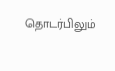தொடர்பிலும்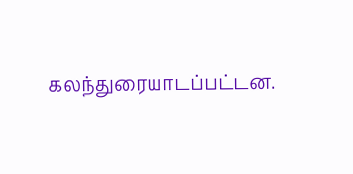கலந்துரையாடப்பட்டன.